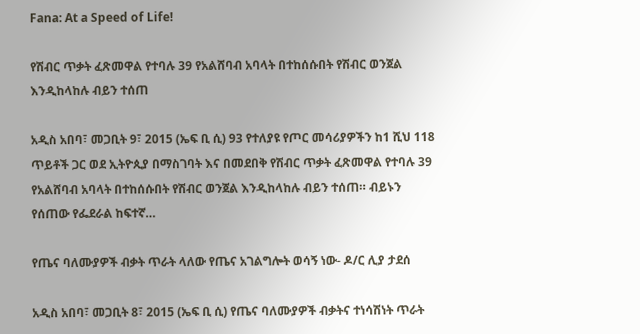Fana: At a Speed of Life!

የሽብር ጥቃት ፈጽመዋል የተባሉ 39 የአልሸባብ አባላት በተከሰሱበት የሽብር ወንጀል እንዲከላከሉ ብይን ተሰጠ

አዲስ አበባ፣ መጋቢት 9፣ 2015 (ኤፍ ቢ ሲ) 93 የተለያዩ የጦር መሳሪያዎችን ከ1 ሺህ 118 ጥይቶች ጋር ወደ ኢትዮጲያ በማስገባት እና በመደበቅ የሽብር ጥቃት ፈጽመዋል የተባሉ 39 የአልሸባብ አባላት በተከሰሱበት የሽብር ወንጀል እንዲከላከሉ ብይን ተሰጠ። ብይኑን የሰጠው የፌደራል ከፍተኛ…

የጤና ባለሙያዎች ብቃት ጥራት ላለው የጤና አገልግሎት ወሳኝ ነው- ዶ/ር ሊያ ታደሰ

አዲስ አበባ፣ መጋቢት 8፣ 2015 (ኤፍ ቢ ሲ) የጤና ባለሙያዎች ብቃትና ተነሳሽነት ጥራት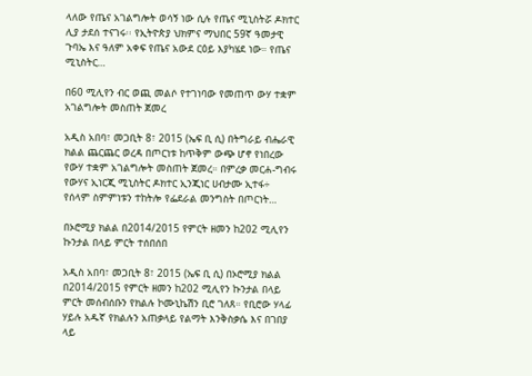ላለው የጤና አገልግሎት ወሳኝ ነው ሲሉ የጤና ሚኒስትሯ ዶክተር ሊያ ታደሰ ተናገሩ፡፡ የኢትዮጵያ ህክምና ማህበር 59ኛ ዓመታዊ ጉባኤ እና ዓለም አቀፍ የጤና አውደ ርዕይ እያካሄደ ነው። የጤና ሚኒስትር…

በ60 ሚሊየን ብር ወጪ መልሶ የተገነባው የመጠጥ ውሃ ተቋም አገልግሎት መስጠት ጀመረ

አዲስ አበባ፣ መጋቢት 8፣ 2015 (ኤፍ ቢ ሲ) በትግራይ ብሔራዊ ክልል ጨርጨር ወረዳ በጦርነቱ ከጥቅም ውጭ ሆኖ የነበረው የውሃ ተቋም አገልግሎት መስጠት ጀመረ። በምረቃ መርሐ-ግብሩ የውሃና ኢነርጂ ሚኒስትር ዶክተር ኢንጂነር ሀብታሙ ኢተፋ÷ የሰላም ስምምነቱን ተከትሎ የፌደራል መንግስት በጦርነት…

በኦሮሚያ ክልል በ2014/2015 የምርት ዘመን ከ202 ሚሊየን ኩንታል በላይ ምርት ተሰበሰበ

አዲስ አበባ፣ መጋቢት 8፣ 2015 (ኤፍ ቢ ሲ) በኦሮሚያ ክልል በ2014/2015 የምርት ዘመን ከ202 ሚሊየን ኩንታል በላይ ምርት መሰብሰቡን የክልሉ ኮሙኒኬሽን ቢሮ ገለጸ። የቢሮው ሃላፊ ሃይሉ አዱኛ የክልሉን አጠቃላይ የልማት እንቅስቃሴ እና በገበያ ላይ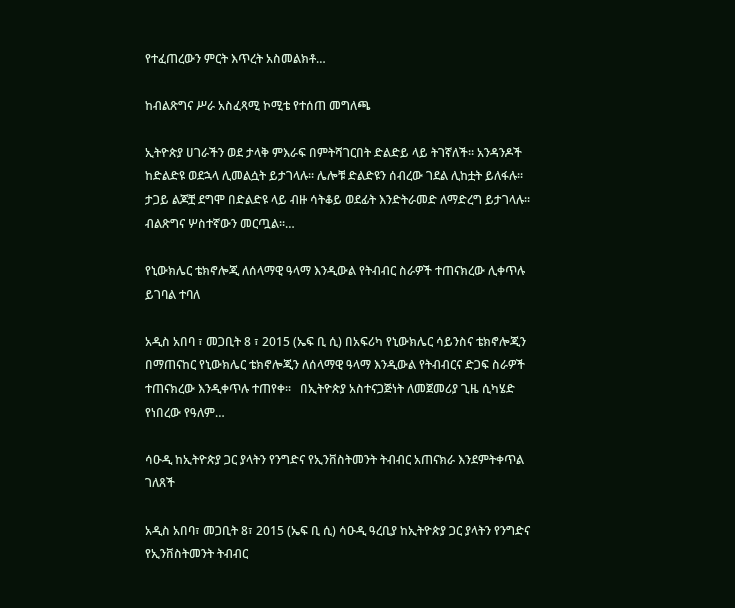የተፈጠረውን ምርት እጥረት አስመልክቶ…

ከብልጽግና ሥራ አስፈጻሚ ኮሚቴ የተሰጠ መግለጫ

ኢትዮጵያ ሀገራችን ወደ ታላቅ ምእራፍ በምትሻገርበት ድልድይ ላይ ትገኛለች፡፡ አንዳንዶች ከድልድዩ ወደኋላ ሊመልሷት ይታገላሉ፡፡ ሌሎቹ ድልድዩን ሰብረው ገደል ሊከቷት ይለፋሉ፡፡ ታጋይ ልጆቿ ደግሞ በድልድዩ ላይ ብዙ ሳትቆይ ወደፊት እንድትራመድ ለማድረግ ይታገላሉ፡፡ ብልጽግና ሦስተኛውን መርጧል፡፡…

የኒውክሌር ቴክኖሎጂ ለሰላማዊ ዓላማ እንዲውል የትብብር ስራዎች ተጠናክረው ሊቀጥሉ ይገባል ተባለ

አዲስ አበባ ፣ መጋቢት 8 ፣ 2015 (ኤፍ ቢ ሲ) በአፍሪካ የኒውክሌር ሳይንስና ቴክኖሎጂን በማጠናከር የኒውክሌር ቴክኖሎጂን ለሰላማዊ ዓላማ እንዲውል የትብብርና ድጋፍ ስራዎች ተጠናክረው እንዲቀጥሉ ተጠየቀ፡፡   በኢትዮጵያ አስተናጋጅነት ለመጀመሪያ ጊዜ ሲካሄድ የነበረው የዓለም…

ሳዑዲ ከኢትዮጵያ ጋር ያላትን የንግድና የኢንቨስትመንት ትብብር አጠናክራ እንደምትቀጥል ገለጸች

አዲስ አበባ፣ መጋቢት 8፣ 2015 (ኤፍ ቢ ሲ) ሳዑዲ ዓረቢያ ከኢትዮጵያ ጋር ያላትን የንግድና የኢንቨስትመንት ትብብር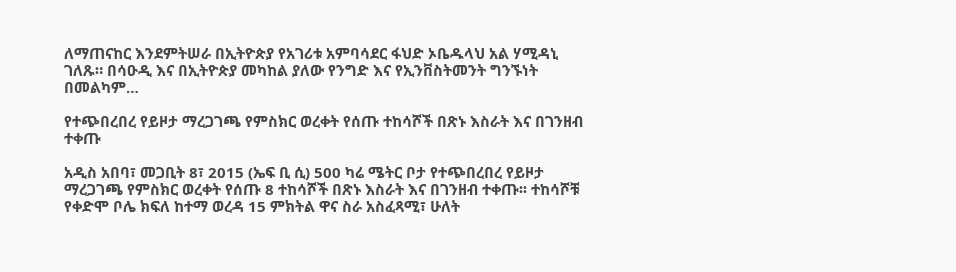ለማጠናከር እንደምትሠራ በኢትዮጵያ የአገሪቱ አምባሳደር ፋህድ ኦቤዱላህ አል ሃሚዳኒ ገለጹ። በሳዑዲ እና በኢትዮጵያ መካከል ያለው የንግድ እና የኢንቨስትመንት ግንኙነት በመልካም…

የተጭበረበረ የይዞታ ማረጋገጫ የምስክር ወረቀት የሰጡ ተከሳሾች በጽኑ እስራት እና በገንዘብ ተቀጡ

አዲስ አበባ፣ መጋቢት 8፣ 2015 (ኤፍ ቢ ሲ) 500 ካሬ ሜትር ቦታ የተጭበረበረ የይዞታ ማረጋገጫ የምስክር ወረቀት የሰጡ 8 ተከሳሾች በጽኑ እስራት እና በገንዘብ ተቀጡ፡፡ ተከሳሾቹ የቀድሞ ቦሌ ክፍለ ከተማ ወረዳ 15 ምክትል ዋና ስራ አስፈጻሚ፣ ሁለት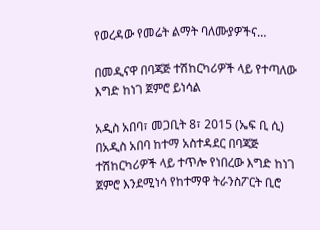የወረዳው የመሬት ልማት ባለሙያዎችና…

በመዲናዋ በባጃጅ ተሽከርካሪዎች ላይ የተጣለው እግድ ከነገ ጀምሮ ይነሳል

አዲስ አበባ፣ መጋቢት 8፣ 2015 (ኤፍ ቢ ሲ) በአዲስ አበባ ከተማ አስተዳደር በባጃጅ ተሽከርካሪዎች ላይ ተጥሎ የነበረው እግድ ከነገ ጀምሮ እንደሚነሳ የከተማዋ ትራንስፖርት ቢሮ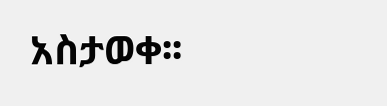አስታወቀ፡፡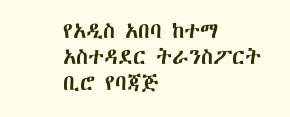የአዲስ አበባ ከተማ አስተዳደር ትራንስፖርት ቢሮ የባጃጅ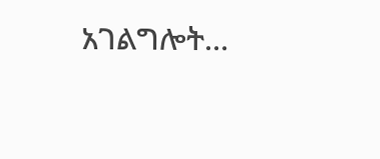አገልግሎት…